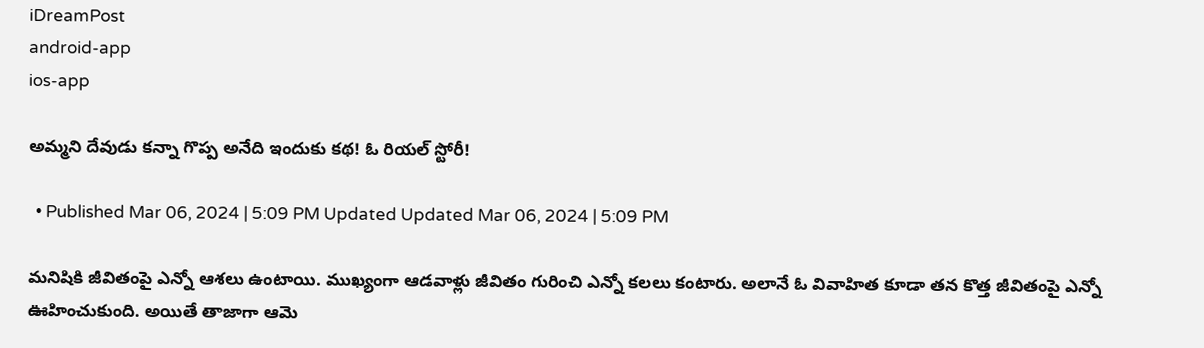iDreamPost
android-app
ios-app

అమ్మని దేవుడు కన్నా గొప్ప అనేది ఇందుకు కథ! ఓ రియల్ స్టోరీ!

  • Published Mar 06, 2024 | 5:09 PM Updated Updated Mar 06, 2024 | 5:09 PM

మనిషికి జీవితంపై ఎన్నో ఆశలు ఉంటాయి. ముఖ్యంగా ఆడవాళ్లు జీవితం గురించి ఎన్నో కలలు కంటారు. అలానే ఓ వివాహిత కూడా తన కొత్త జీవితంపై ఎన్నో ఊహించుకుంది. అయితే తాజాగా ఆమె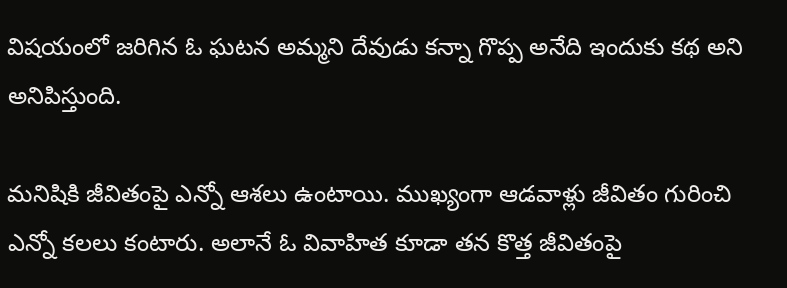విషయంలో జరిగిన ఓ ఘటన అమ్మని దేవుడు కన్నా గొప్ప అనేది ఇందుకు కథ అని అనిపిస్తుంది.

మనిషికి జీవితంపై ఎన్నో ఆశలు ఉంటాయి. ముఖ్యంగా ఆడవాళ్లు జీవితం గురించి ఎన్నో కలలు కంటారు. అలానే ఓ వివాహిత కూడా తన కొత్త జీవితంపై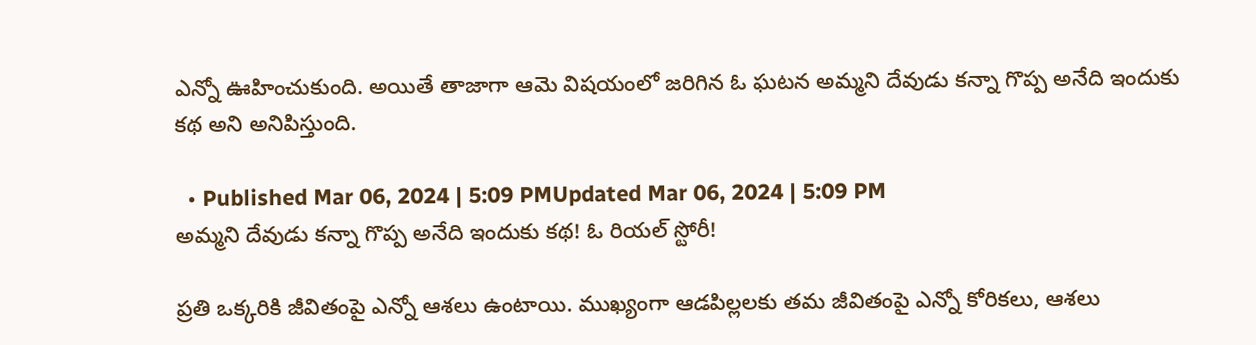ఎన్నో ఊహించుకుంది. అయితే తాజాగా ఆమె విషయంలో జరిగిన ఓ ఘటన అమ్మని దేవుడు కన్నా గొప్ప అనేది ఇందుకు కథ అని అనిపిస్తుంది.

  • Published Mar 06, 2024 | 5:09 PMUpdated Mar 06, 2024 | 5:09 PM
అమ్మని దేవుడు కన్నా గొప్ప అనేది ఇందుకు కథ! ఓ రియల్ స్టోరీ!

ప్రతి ఒక్కరికి జీవితంపై ఎన్నో ఆశలు ఉంటాయి. ముఖ్యంగా ఆడపిల్లలకు తమ జీవితంపై ఎన్నో కోరికలు, ఆశలు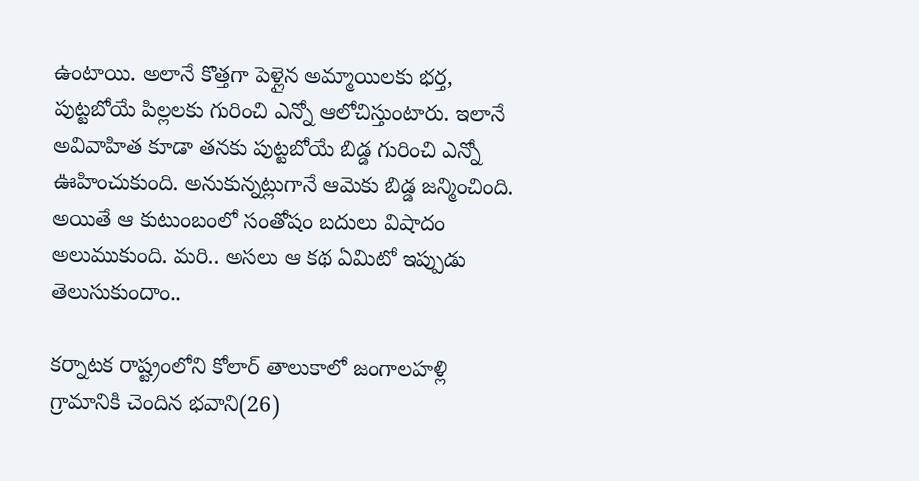ఉంటాయి. అలానే కొత్తగా పెళ్లైన అమ్మాయిలకు భర్త, పుట్టబోయే పిల్లలకు గురించి ఎన్నో ఆలోచిస్తుంటారు. ఇలానే అవివాహిత కూడా తనకు పుట్టబోయే బిడ్డ గురించి ఎన్నో ఊహించుకుంది. అనుకున్నట్లుగానే ఆమెకు బిడ్డ జన్మించింది. అయితే ఆ కుటుంబంలో సంతోషం బదులు విషాదం అలుముకుంది. మరి.. అసలు ఆ కథ ఏమిటో ఇప్పుడు తెలుసుకుందాం..

కర్నాటక రాష్ట్రంలోని కోలార్ తాలుకాలో జంగాలహళ్లి గ్రామానికి చెందిన భవాని(26)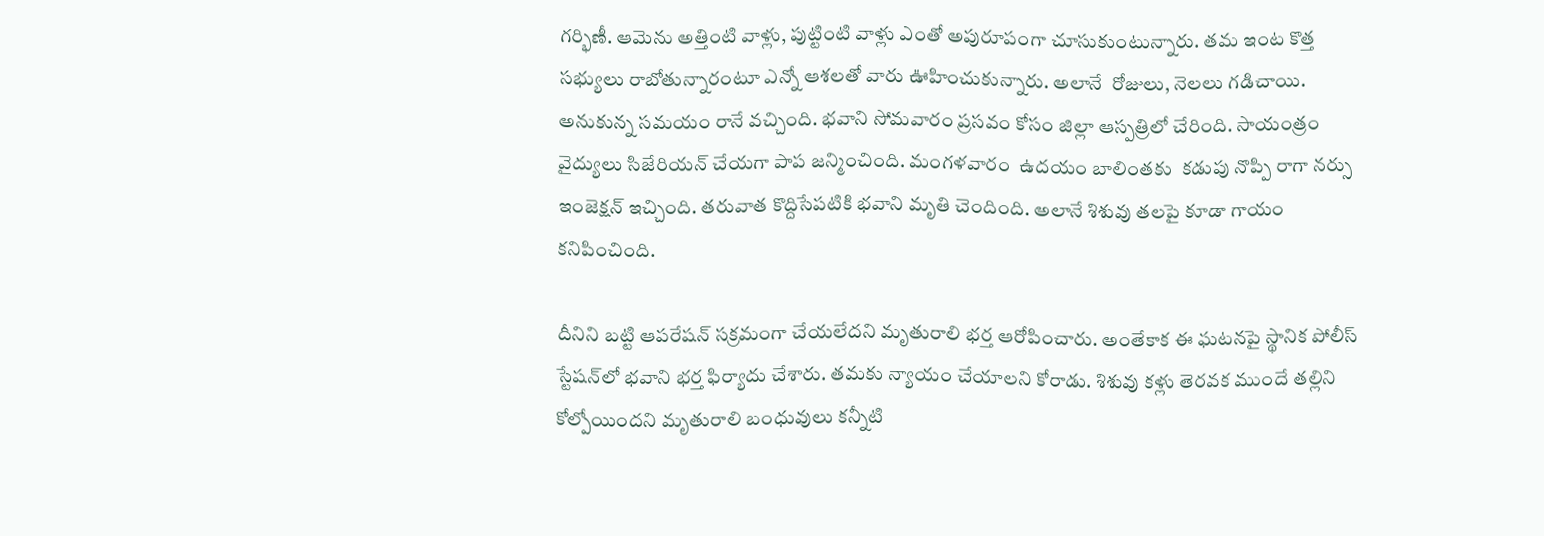గర్భిణీ. ఆమెను అత్తింటి వాళ్లు, పుట్టింటి వాళ్లు ఎంతో అపురూపంగా చూసుకుంటున్నారు. తమ ఇంట కొత్త సభ్యులు రాబోతున్నారంటూ ఎన్నో ఆశలతో వారు ఊహించుకున్నారు. అలానే  రోజులు, నెలలు గడిచాయి. అనుకున్న సమయం రానే వచ్చింది. భవాని సోమవారం ప్రసవం కోసం జిల్లా ఆస్పత్రిలో చేరింది. సాయంత్రం వైద్యులు సిజేరియన్ చేయగా పాప జన్మించింది. మంగళవారం  ఉదయం బాలింతకు  కడుపు నొప్పి రాగా నర్సు ఇంజెక్షన్ ఇచ్చింది. తరువాత కొద్దిసేపటికి భవాని మృతి చెందింది. అలానే శిశువు తలపై కూడా గాయం కనిపించింది.

దీనిని బట్టి ఆపరేషన్ సక్రమంగా చేయలేదని మృతురాలి భర్త ఆరోపించారు. అంతేకాక ఈ ఘటనపై స్థానిక పోలీస్‌ స్టేషన్‌లో భవాని భర్త ఫిర్యాదు చేశారు. తమకు న్యాయం చేయాలని కోరాడు. శిశువు కళ్లు తెరవక ముందే తల్లిని కోల్పోయిందని మృతురాలి బంధువులు కన్నీటి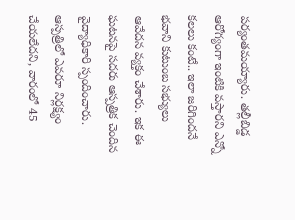పర్యంతమయ్యారు. తల్లీబిడ్డ ఆరోగ్యంగా ఇంటికి వస్తారని ఎన్నో కలలు కంటే.. ఇలా జరిగిందనే భవాని కుటుంబ సభ్యులు ఆవేదన వ్యక్తం చేశారు. ఇక ఈ ఘటనపై సదరు ఆస్పత్రిక చెందిన  వైద్యాధికారి స్పందించారు. ఆస్పత్రిలో ఎవరూ నిర్లక్ష్యం చేయలేదని, వారంలో 45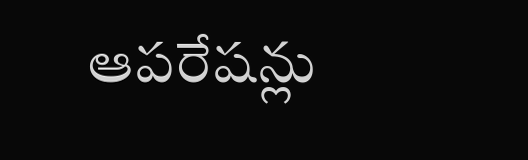ఆపరేషన్లు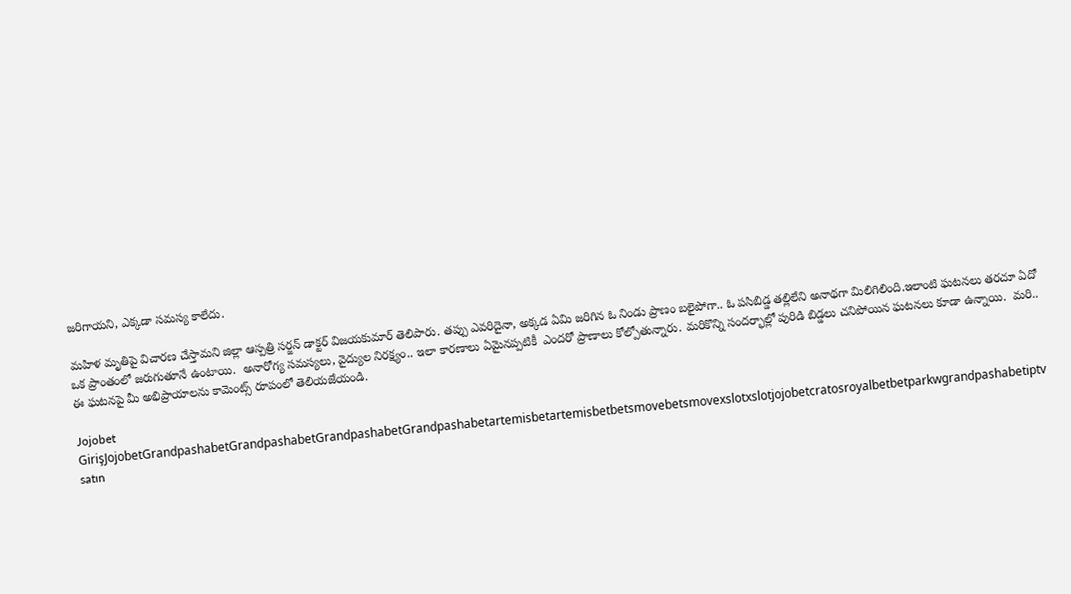జరిగాయని, ఎక్కడా సమస్య కాలేదు.

మహిళ మృతిపై విచారణ చేస్తామని జిల్లా ఆస్పత్రి సర్జన్‌ డాక్టర్‌ విజయకుమార్‌ తెలిపారు. తప్పు ఎవరిదైనా, అక్కడ ఏమి జరిగిన ఓ నిండు ప్రాణం బలైపోగా.. ఓ పసిబిడ్డ తల్లిలేని అనాథగా మిలిగిలింది.ఇలాంటి ఘటనలు తరచూ ఏదో ఒక ప్రాంతంలో జరుగుతూనే ఉంటాయి.  అనారోగ్య సమస్యలు, వైద్యుల నిరక్ష్యం.. ఇలా కారణాలు ఏమైనప్పటికీ  ఎందరో ప్రాణాలు కోల్పోతున్నారు. మరికొన్ని సందర్భాల్లో పురిడి బిడ్డలు చనిపోయిన ఘటనలు కూడా ఉన్నాయి.  మరి.. ఈ ఘటనపై మీ అభిప్రాయాలను కామెంట్స్ రూపంలో తెలియజేయండి.

Jojobet GirişJojobetGrandpashabetGrandpashabetGrandpashabetGrandpashabetartemisbetartemisbetbetsmovebetsmovexslotxslotjojobetcratosroyalbetbetparkwgrandpashabetiptv satın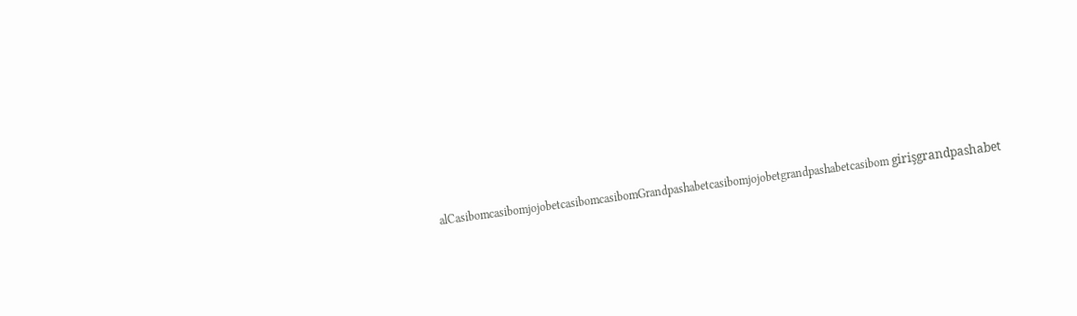alCasibomcasibomjojobetcasibomcasibomGrandpashabetcasibomjojobetgrandpashabetcasibom girişgrandpashabet